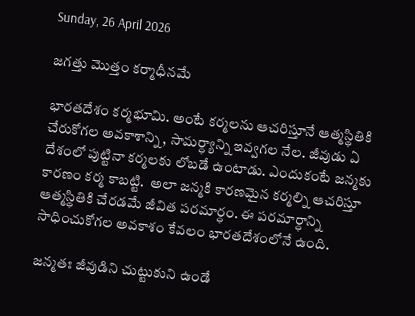Sunday, 26 April 2026

జగత్తు మొత్తం కర్మాధీనమే

భారతదేశం కర్మభూమి. అంటే కర్మలను ఆచరిస్తూనే ఆత్మస్థితికి చేరుకోగల అవకాశాన్ని, సామర్ధ్యాన్ని ఇవ్వగల నేల. జీవుడు ఏ దేశంలో పుట్టినా కర్మలకు లోబడే ఉంటాడు. ఎందుకంటే జన్మకు కారణం కర్మ కాబట్టి.  అలా జన్మకి కారణమైన కర్మల్ని ఆచరిస్తూ ఆత్మస్థితికి చేరడమే జీవిత పరమార్ధం. ఈ పరమార్ధాన్ని సాధించుకోగల అవకాశం కేవలం భారతదేశంలోనే ఉంది.

జన్మతః జీవుడిని చుట్టుకుని ఉండే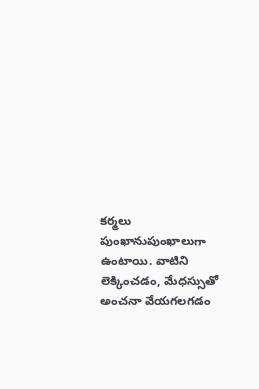కర్మలు పుంఖానుపుంఖాలుగా ఉంటాయి. వాటిని లెక్కించడం, మేధస్సుతో అంచనా వేయగలగడం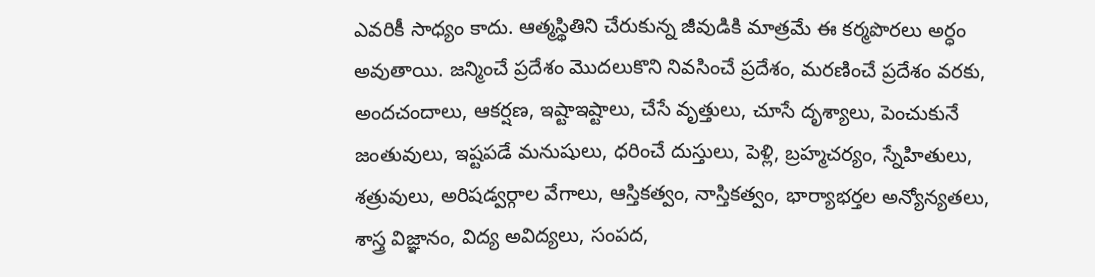ఎవరికీ సాధ్యం కాదు. ఆత్మస్థితిని చేరుకున్న జీవుడికి మాత్రమే ఈ కర్మపొరలు అర్ధం అవుతాయి. జన్మించే ప్రదేశం మొదలుకొని నివసించే ప్రదేశం, మరణించే ప్రదేశం వరకు, అందచందాలు, ఆకర్షణ, ఇష్టాఇష్టాలు, చేసే వృత్తులు, చూసే దృశ్యాలు, పెంచుకునే జంతువులు, ఇష్టపడే మనుషులు, ధరించే దుస్తులు, పెళ్లి, బ్రహ్మచర్యం, స్నేహితులు, శత్రువులు, అరిషడ్వర్గాల వేగాలు, ఆస్తికత్వం, నాస్తికత్వం, భార్యాభర్తల అన్యోన్యతలు, శాస్త్ర విజ్ఞానం, విద్య అవిద్యలు, సంపద,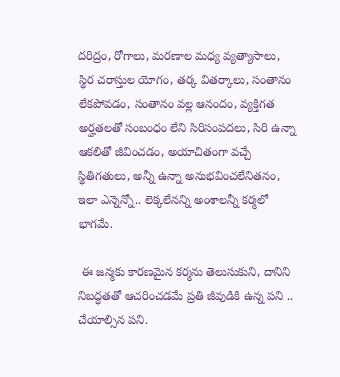దరిద్రం, రోగాలు, మరణాల మధ్య వ్యత్యాసాలు, స్థిర చరాస్తుల యోగం, తర్క వితర్కాలు, సంతానం లేకపోవడం, సంతానం వల్ల ఆనందం, వ్యక్తిగత అర్హతలతో సంబంధం లేని సిరిసంపదలు, సిరి ఉన్నా ఆకలితో జీవించడం, అయాచితంగా వచ్చే స్థితిగతులు, అన్నీ ఉన్నా అనుభవించలేనితనం, ఇలా ఎన్నెన్నో.. లెక్కలేనన్ని అంశాలన్నీ కర్మలో భాగమే.

 ఈ జన్మకు కారణమైన కర్మను తెలుసుకుని, దానిని నిబద్ధతతో ఆచరించడమే ప్రతి జీవుడికి ఉన్న పని .. చేయాల్సిన పని.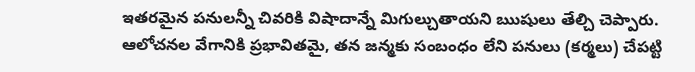ఇతరమైన పనులన్నీ చివరికి విషాదాన్నే మిగుల్చుతాయని ఋషులు తేల్చి చెప్పారు. ఆలోచనల వేగానికి ప్రభావితమై, తన జన్మకు సంబంధం లేని పనులు (కర్మలు) చేపట్టి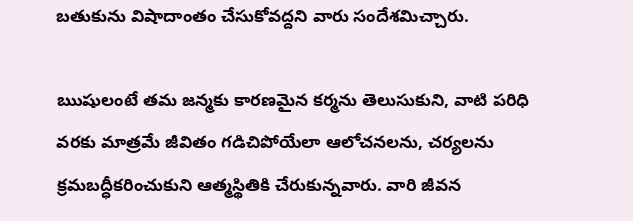బతుకును విషాదాంతం చేసుకోవద్దని వారు సందేశమిచ్చారు.

ఋషులంటే తమ జన్మకు కారణమైన కర్మను తెలుసుకుని, వాటి పరిధి వరకు మాత్రమే జీవితం గడిచిపోయేలా ఆలోచనలను, చర్యలను క్రమబద్ధీకరించుకుని ఆత్మస్థితికి చేరుకున్నవారు. వారి జీవన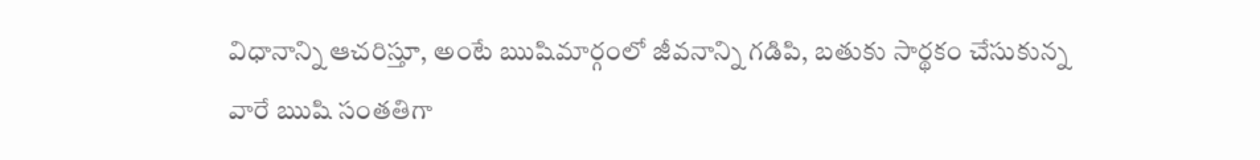విధానాన్ని ఆచరిస్తూ, అంటే ఋషిమార్గంలో జీవనాన్ని గడిపి, బతుకు సార్థకం చేసుకున్న వారే ఋషి సంతతిగా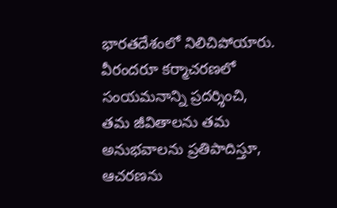భారతదేశంలో నిలిచిపోయారు. వీరందరూ కర్మాచరణలో సంయమనాన్ని ప్రదర్శించి, తమ జీవితాలను తమ అనుభవాలను ప్రతిపాదిస్తూ, ఆచరణను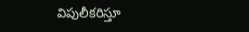విపులీకరిస్తూ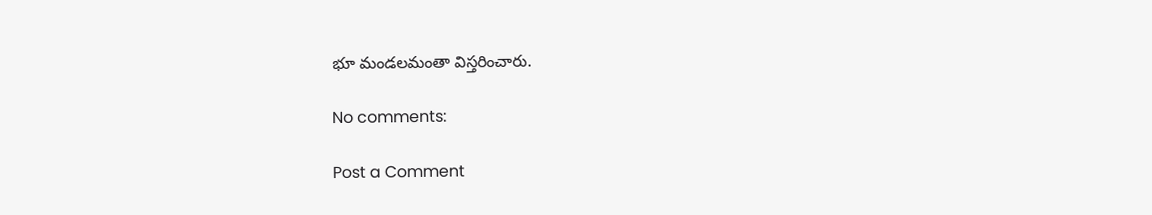భూ మండలమంతా విస్తరించారు.

No comments:

Post a Comment